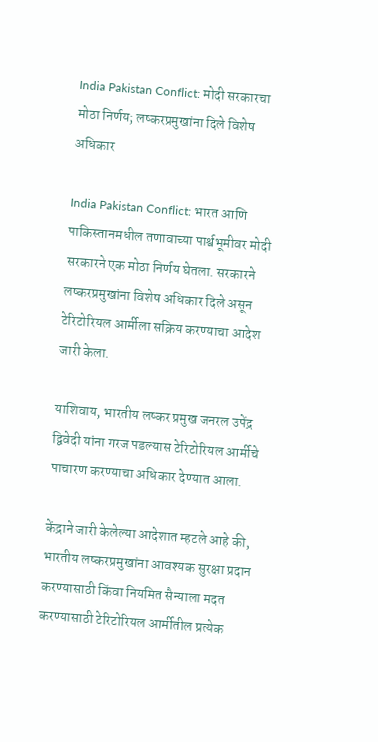India Pakistan Conflict: मोदी सरकारचा मोठा निर्णय; लष्करप्रमुखांना दिले विशेष अधिकार

India Pakistan Conflict: भारत आणि पाकिस्तानमधील तणावाच्या पार्श्वभूमीवर मोदी सरकारने एक मोठा निर्णय घेतला. सरकारने लष्करप्रमुखांना विशेष अधिकार दिले असून टेरिटोरियल आर्मीला सक्रिय करण्याचा आदेश जारी केला.

याशिवाय, भारतीय लष्कर प्रमुख जनरल उपेंद्र द्विवेदी यांना गरज पडल्यास टेरिटोरियल आर्मीचे पाचारण करण्याचा अधिकार देण्यात आला.

केंद्राने जारी केलेल्या आदेशात म्हटले आहे की, भारतीय लष्करप्रमुखांना आवश्यक सुरक्षा प्रदान करण्यासाठी किंवा नियमित सैन्याला मदत करण्यासाठी टेरिटोरियल आर्मीतील प्रत्येक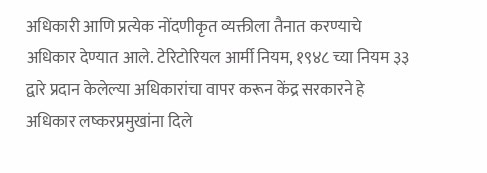अधिकारी आणि प्रत्येक नोंदणीकृत व्यक्तीला तैनात करण्याचे अधिकार देण्यात आले. टेरिटोरियल आर्मी नियम, १९४८ च्या नियम ३३ द्वारे प्रदान केलेल्या अधिकारांचा वापर करून केंद्र सरकारने हे अधिकार लष्करप्रमुखांना दिले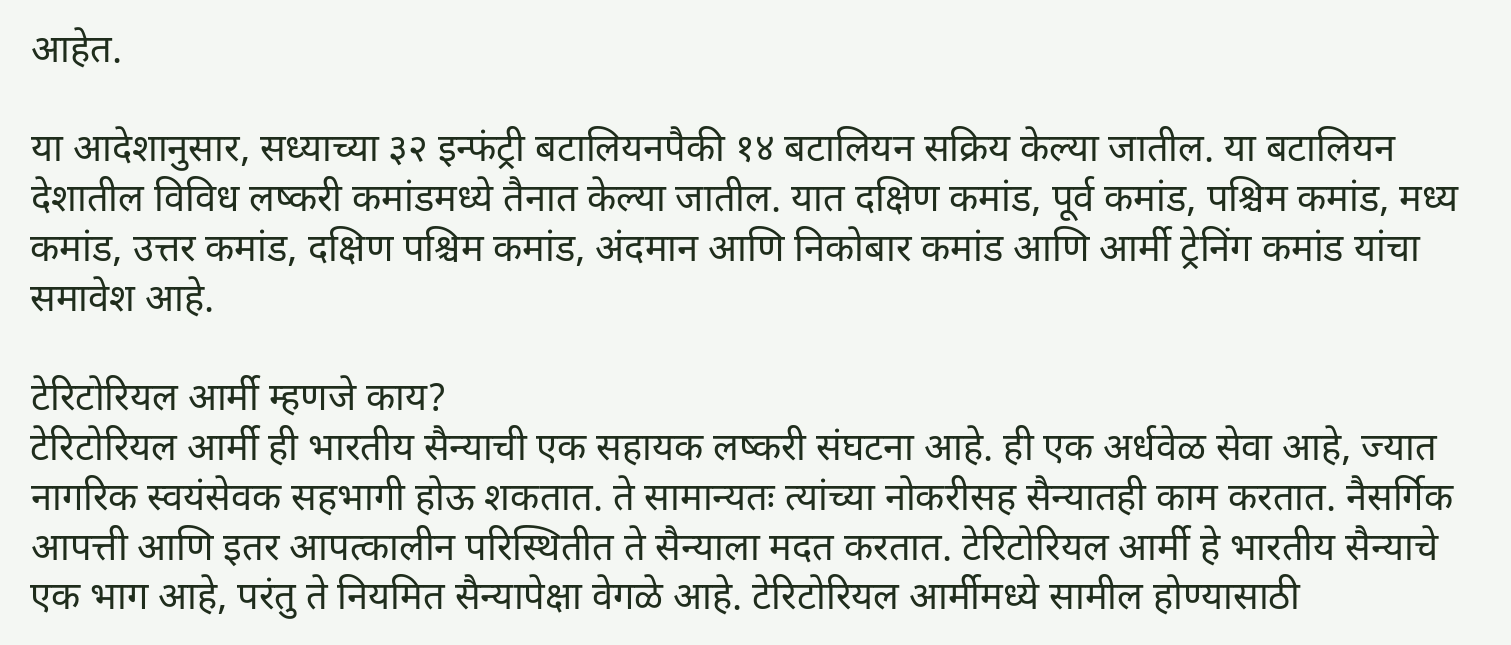आहेत.

या आदेशानुसार, सध्याच्या ३२ इन्फंट्री बटालियनपैकी १४ बटालियन सक्रिय केल्या जातील. या बटालियन देशातील विविध लष्करी कमांडमध्ये तैनात केल्या जातील. यात दक्षिण कमांड, पूर्व कमांड, पश्चिम कमांड, मध्य कमांड, उत्तर कमांड, दक्षिण पश्चिम कमांड, अंदमान आणि निकोबार कमांड आणि आर्मी ट्रेनिंग कमांड यांचा समावेश आहे.

टेरिटोरियल आर्मी म्हणजे काय?
टेरिटोरियल आर्मी ही भारतीय सैन्याची एक सहायक लष्करी संघटना आहे. ही एक अर्धवेळ सेवा आहे, ज्यात नागरिक स्वयंसेवक सहभागी होऊ शकतात. ते सामान्यतः त्यांच्या नोकरीसह सैन्यातही काम करतात. नैसर्गिक आपत्ती आणि इतर आपत्कालीन परिस्थितीत ते सैन्याला मदत करतात. टेरिटोरियल आर्मी हे भारतीय सैन्याचे एक भाग आहे, परंतु ते नियमित सैन्यापेक्षा वेगळे आहे. टेरिटोरियल आर्मीमध्ये सामील होण्यासाठी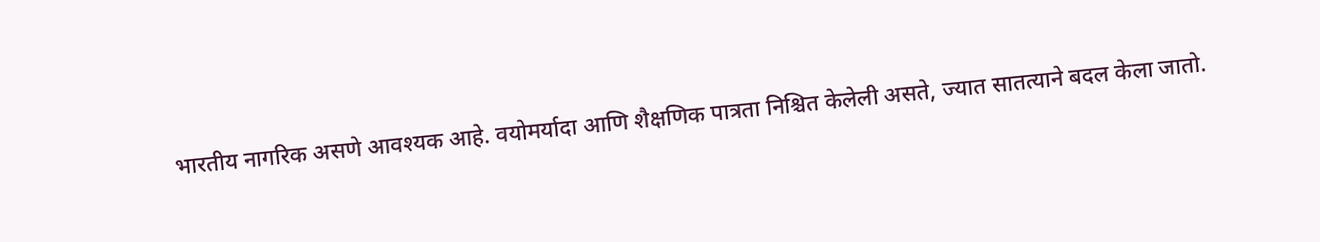भारतीय नागरिक असणे आवश्यक आहे. वयोमर्यादा आणि शैक्षणिक पात्रता निश्चित केलेली असते, ज्यात सातत्याने बदल केला जातो.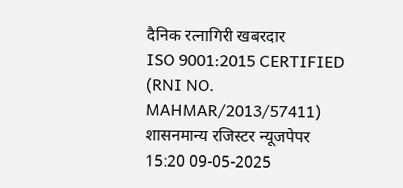दैनिक रत्नागिरी खबरदार
ISO 9001:2015 CERTIFIED
(RNI NO. MAHMAR/2013/57411)
शासनमान्य रजिस्टर न्यूजपेपर
15:20 09-05-2025